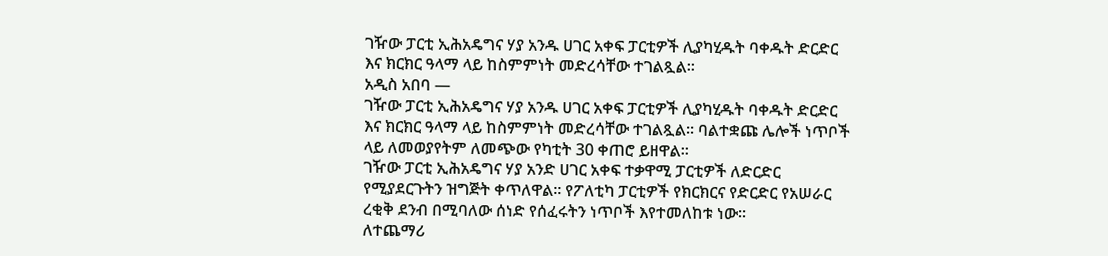ገዥው ፓርቲ ኢሕአዴግና ሃያ አንዱ ሀገር አቀፍ ፓርቲዎች ሊያካሂዱት ባቀዱት ድርድር እና ክርክር ዓላማ ላይ ከስምምነት መድረሳቸው ተገልጿል፡፡
አዲስ አበባ —
ገዥው ፓርቲ ኢሕአዴግና ሃያ አንዱ ሀገር አቀፍ ፓርቲዎች ሊያካሂዱት ባቀዱት ድርድር እና ክርክር ዓላማ ላይ ከስምምነት መድረሳቸው ተገልጿል፡፡ ባልተቋጩ ሌሎች ነጥቦች ላይ ለመወያየትም ለመጭው የካቲት 30 ቀጠሮ ይዘዋል፡፡
ገዥው ፓርቲ ኢሕአዴግና ሃያ አንድ ሀገር አቀፍ ተቃዋሚ ፓርቲዎች ለድርድር የሚያደርጉትን ዝግጅት ቀጥለዋል፡፡ የፖለቲካ ፓርቲዎች የክርክርና የድርድር የአሠራር ረቂቅ ደንብ በሚባለው ሰነድ የሰፈሩትን ነጥቦች እየተመለከቱ ነው፡፡
ለተጨማሪ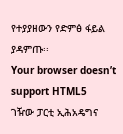የተያያዘውን የድምፅ ፋይል ያዳምጡ፡፡
Your browser doesn’t support HTML5
ገዥው ፓርቲ ኢሕአዴግና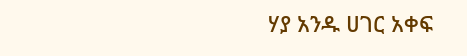ሃያ አንዱ ሀገር አቀፍ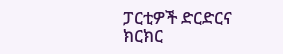ፓርቲዎች ድርድርና ክርክር